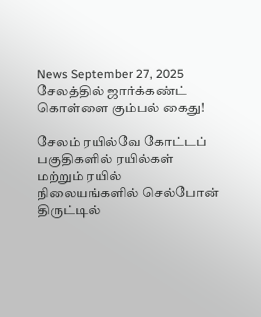News September 27, 2025
சேலத்தில் ஜார்க்கண்ட் கொள்ளை கும்பல் கைது!

சேலம் ரயில்வே கோட்டப் பகுதிகளில் ரயில்கள் மற்றும் ரயில் நிலையங்களில் செல்போன் திருட்டில்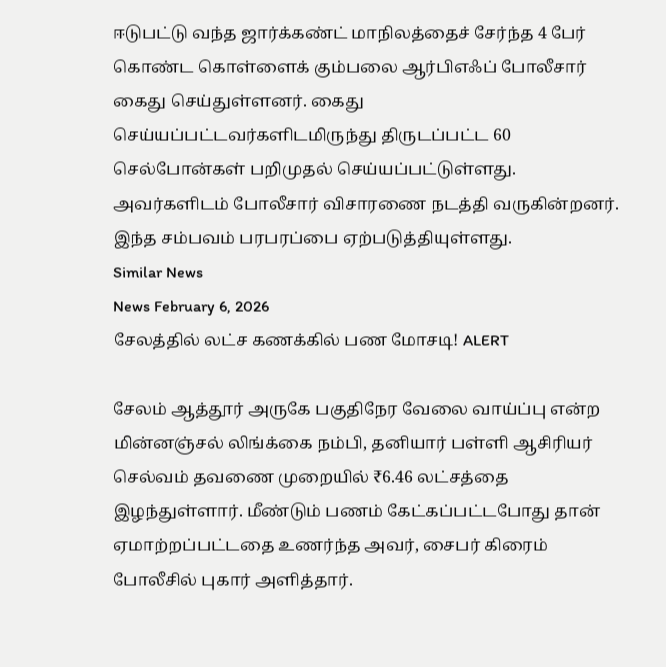ஈடுபட்டு வந்த ஜார்க்கண்ட் மாநிலத்தைச் சேர்ந்த 4 பேர் கொண்ட கொள்ளைக் கும்பலை ஆர்பிஎஃப் போலீசார் கைது செய்துள்ளனர். கைது செய்யப்பட்டவர்களிடமிருந்து திருடப்பட்ட 60 செல்போன்கள் பறிமுதல் செய்யப்பட்டுள்ளது. அவர்களிடம் போலீசார் விசாரணை நடத்தி வருகின்றனர். இந்த சம்பவம் பரபரப்பை ஏற்படுத்தியுள்ளது.
Similar News
News February 6, 2026
சேலத்தில் லட்ச கணக்கில் பண மோசடி! ALERT

சேலம் ஆத்தூர் அருகே பகுதிநேர வேலை வாய்ப்பு என்ற மின்னஞ்சல் லிங்க்கை நம்பி, தனியார் பள்ளி ஆசிரியர் செல்வம் தவணை முறையில் ₹6.46 லட்சத்தை இழந்துள்ளார். மீண்டும் பணம் கேட்கப்பட்டபோது தான் ஏமாற்றப்பட்டதை உணர்ந்த அவர், சைபர் கிரைம் போலீசில் புகார் அளித்தார்.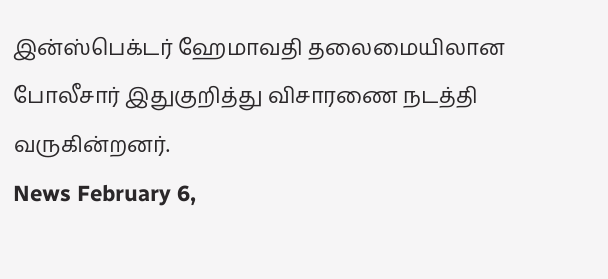இன்ஸ்பெக்டர் ஹேமாவதி தலைமையிலான போலீசார் இதுகுறித்து விசாரணை நடத்தி வருகின்றனர்.
News February 6,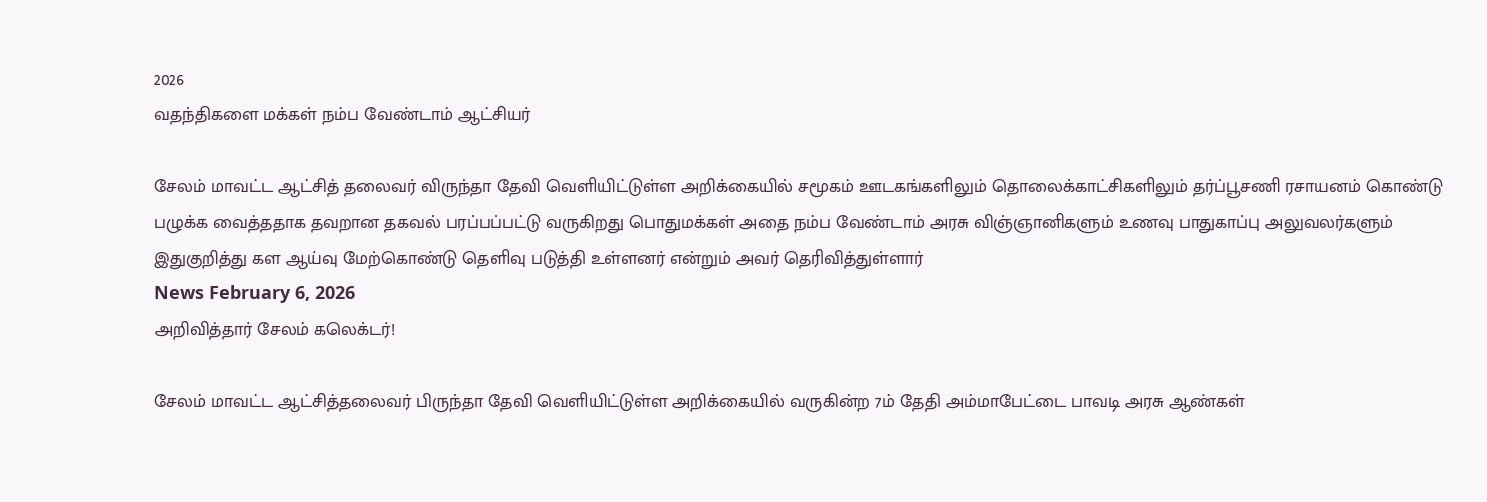2026
வதந்திகளை மக்கள் நம்ப வேண்டாம் ஆட்சியர்

சேலம் மாவட்ட ஆட்சித் தலைவர் விருந்தா தேவி வெளியிட்டுள்ள அறிக்கையில் சமூகம் ஊடகங்களிலும் தொலைக்காட்சிகளிலும் தர்ப்பூசணி ரசாயனம் கொண்டு பழுக்க வைத்ததாக தவறான தகவல் பரப்பப்பட்டு வருகிறது பொதுமக்கள் அதை நம்ப வேண்டாம் அரசு விஞ்ஞானிகளும் உணவு பாதுகாப்பு அலுவலர்களும் இதுகுறித்து கள ஆய்வு மேற்கொண்டு தெளிவு படுத்தி உள்ளனர் என்றும் அவர் தெரிவித்துள்ளார்
News February 6, 2026
அறிவித்தார் சேலம் கலெக்டர்!

சேலம் மாவட்ட ஆட்சித்தலைவர் பிருந்தா தேவி வெளியிட்டுள்ள அறிக்கையில் வருகின்ற 7ம் தேதி அம்மாபேட்டை பாவடி அரசு ஆண்கள்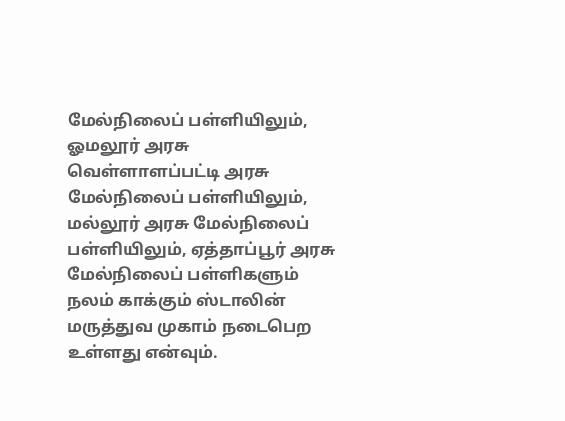மேல்நிலைப் பள்ளியிலும், ஓமலூர் அரசு வெள்ளாளப்பட்டி அரசு மேல்நிலைப் பள்ளியிலும், மல்லூர் அரசு மேல்நிலைப் பள்ளியிலும், ஏத்தாப்பூர் அரசு மேல்நிலைப் பள்ளிகளும் நலம் காக்கும் ஸ்டாலின் மருத்துவ முகாம் நடைபெற உள்ளது என்வும்.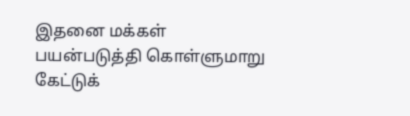இதனை மக்கள் பயன்படுத்தி கொள்ளுமாறு கேட்டுக்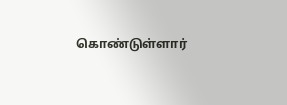கொண்டுள்ளார்